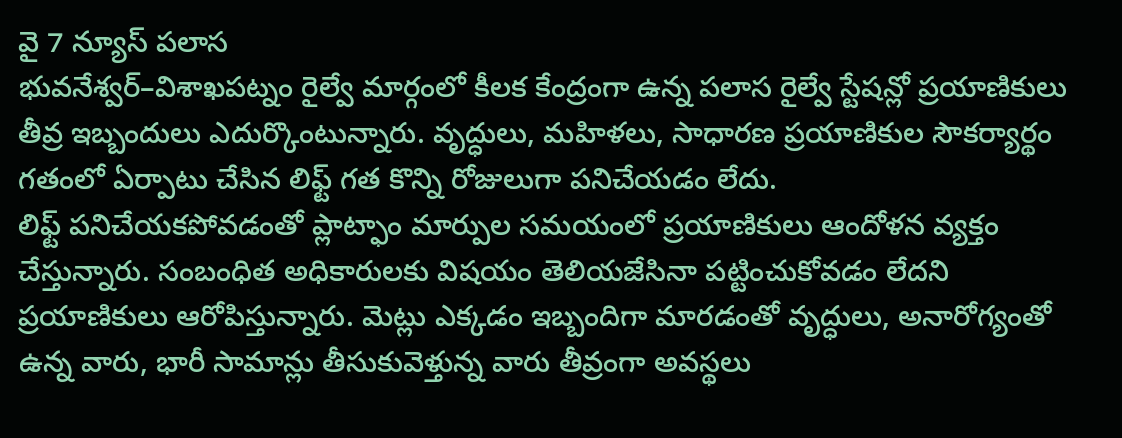వై 7 న్యూస్ పలాస
భువనేశ్వర్–విశాఖపట్నం రైల్వే మార్గంలో కీలక కేంద్రంగా ఉన్న పలాస రైల్వే స్టేషన్లో ప్రయాణికులు తీవ్ర ఇబ్బందులు ఎదుర్కొంటున్నారు. వృద్ధులు, మహిళలు, సాధారణ ప్రయాణికుల సౌకర్యార్థం గతంలో ఏర్పాటు చేసిన లిఫ్ట్ గత కొన్ని రోజులుగా పనిచేయడం లేదు.
లిఫ్ట్ పనిచేయకపోవడంతో ప్లాట్ఫాం మార్పుల సమయంలో ప్రయాణికులు ఆందోళన వ్యక్తం చేస్తున్నారు. సంబంధిత అధికారులకు విషయం తెలియజేసినా పట్టించుకోవడం లేదని ప్రయాణికులు ఆరోపిస్తున్నారు. మెట్లు ఎక్కడం ఇబ్బందిగా మారడంతో వృద్ధులు, అనారోగ్యంతో ఉన్న వారు, భారీ సామాన్లు తీసుకువెళ్తున్న వారు తీవ్రంగా అవస్థలు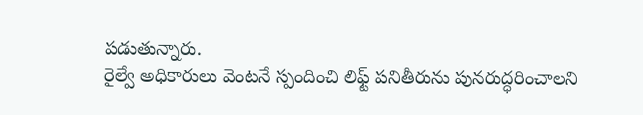పడుతున్నారు.
రైల్వే అధికారులు వెంటనే స్పందించి లిఫ్ట్ పనితీరును పునరుద్ధరించాలని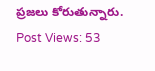ప్రజలు కోరుతున్నారు.
Post Views: 53